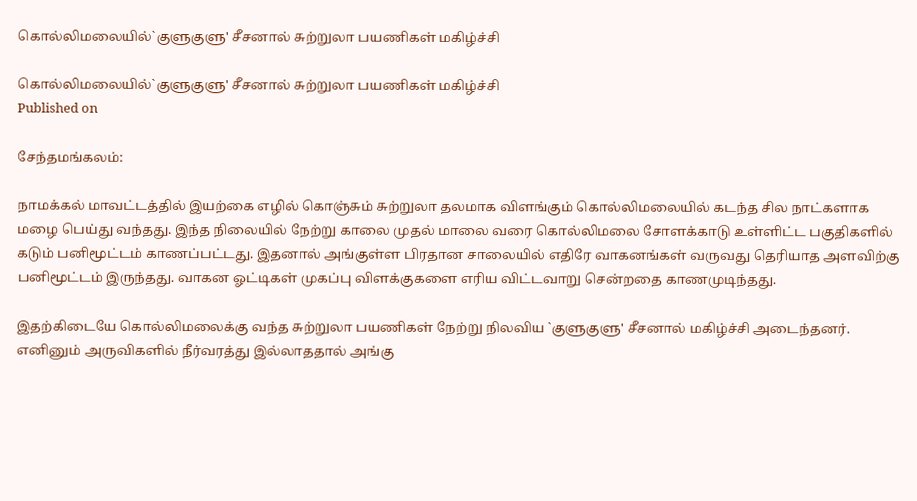கொல்லிமலையில்`குளுகுளு' சீசனால் சுற்றுலா பயணிகள் மகிழ்ச்சி

கொல்லிமலையில்`குளுகுளு' சீசனால் சுற்றுலா பயணிகள் மகிழ்ச்சி
Published on

சேந்தமங்கலம்:

நாமக்கல் மாவட்டத்தில் இயற்கை எழில் கொஞ்சும் சுற்றுலா தலமாக விளங்கும் கொல்லிமலையில் கடந்த சில நாட்களாக மழை பெய்து வந்தது. இந்த நிலையில் நேற்று காலை முதல் மாலை வரை கொல்லிமலை சோளக்காடு உள்ளிட்ட பகுதிகளில் கடும் பனிமூட்டம் காணப்பட்டது. இதனால் அங்குள்ள பிரதான சாலையில் எதிரே வாகனங்கள் வருவது தெரியாத அளவிற்கு பனிமூட்டம் இருந்தது. வாகன ஓட்டிகள் முகப்பு விளக்குகளை எரிய விட்டவாறு சென்றதை காணமுடிந்தது.

இதற்கிடையே கொல்லிமலைக்கு வந்த சுற்றுலா பயணிகள் நேற்று நிலவிய `குளுகுளு' சீசனால் மகிழ்ச்சி அடைந்தனர். எனினும் அருவிகளில் நீர்வரத்து இல்லாததால் அங்கு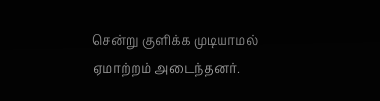சென்று குளிக்க முடியாமல் ஏமாற்றம் அடைந்தனர்.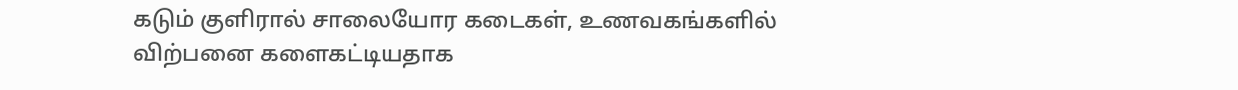கடும் குளிரால் சாலையோர கடைகள், உணவகங்களில் விற்பனை களைகட்டியதாக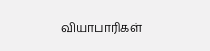வியாபாரிகள்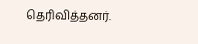தெரிவித்தனர்.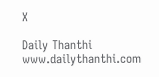X

Daily Thanthi
www.dailythanthi.com